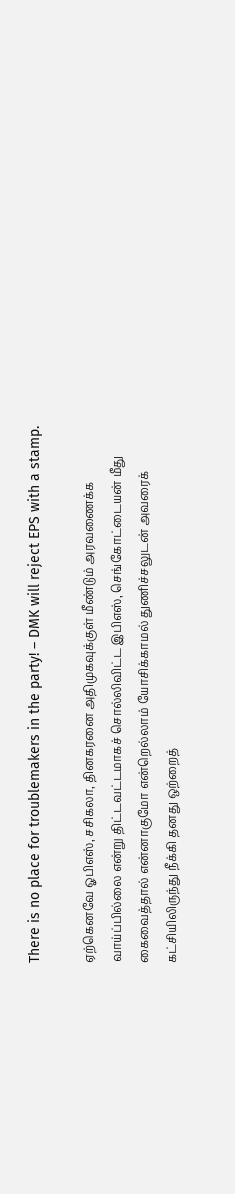There is no place for troublemakers in the party! – DMK will reject EPS with a stamp.

ஏற்கெனவே ஓபிஎஸ், சசிகலா, தினகரனை அதிமுகவுக்குள் மீண்டும் அரவணைக்க வாய்ப்பில்லை என்று திட்டவட்டமாகச் சொல்லிவிட்ட இபிஎஸ், செங்கோட்டையன் மீது கைவைத்தால் என்னாகுமோ என்றெல்லாம் யோசிக்காமல் துணிச்சலுடன் அவரைக் கட்சியிலிருந்து நீக்கி தனது ஒற்றைத்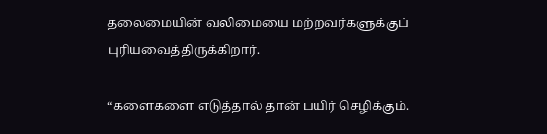தலைமையின் வலிமையை மற்றவர்களுக்குப் புரியவைத்திருக்கிறார்.

“களைகளை எடுத்தால் தான் பயிர் செழிக்கும்.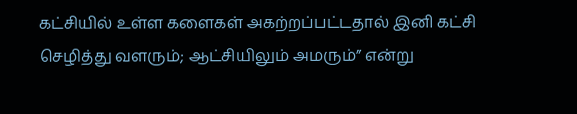கட்சியில் உள்ள களைகள் அகற்றப்பட்டதால் இனி கட்சி செழித்து வளரும்; ஆட்சியிலும் அமரும்” என்று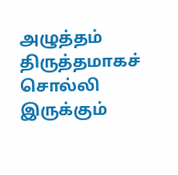அழுத்தம் திருத்தமாகச் சொல்லி இருக்கும்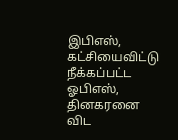இபிஎஸ், கட்சியைவிட்டு நீக்கப்பட்ட ஓபிஎஸ், தினகரனை விட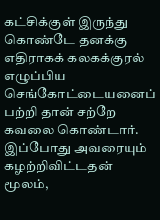கட்சிக்குள் இருந்து கொண்டே தனக்கு எதிராகக் கலகக்குரல் எழுப்பிய செங்கோட்டையனைப் பற்றி தான் சற்றே கவலை கொண்டார். இப்போது அவரையும் கழற்றிவிட்டதன் மூலம்,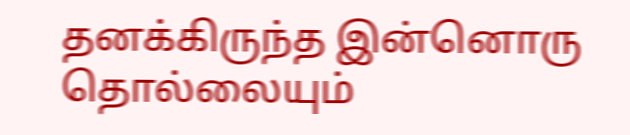தனக்கிருந்த இன்னொரு தொல்லையும்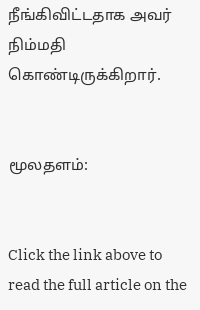நீங்கிவிட்டதாக அவர் நிம்மதி கொண்டிருக்கிறார்.


மூலதளம்:


Click the link above to read the full article on the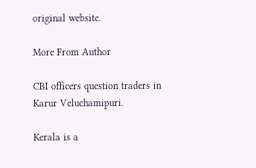original website.

More From Author

CBI officers question traders in Karur Veluchamipuri.

Kerala is a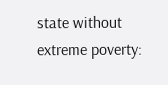state without extreme poverty: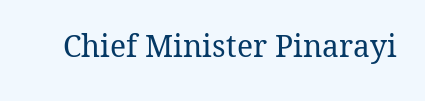Chief Minister Pinarayi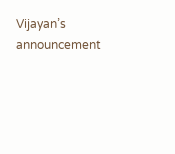Vijayan’s announcement